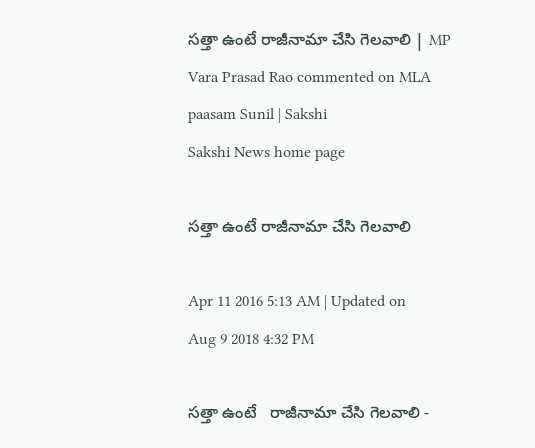సత్తా ఉంటే రాజీనామా చేసి గెలవాలి | MP Vara Prasad Rao commented on MLA paasam Sunil | Sakshi
Sakshi News home page

సత్తా ఉంటే రాజీనామా చేసి గెలవాలి

Apr 11 2016 5:13 AM | Updated on Aug 9 2018 4:32 PM

సత్తా ఉంటే   రాజీనామా చేసి గెలవాలి -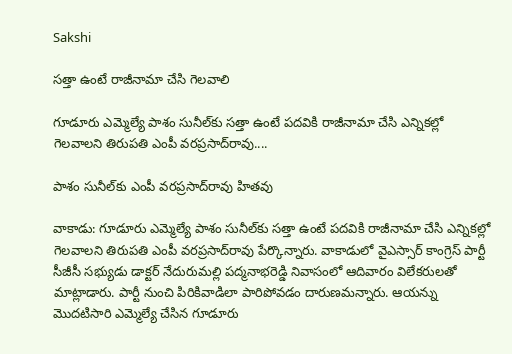Sakshi

సత్తా ఉంటే రాజీనామా చేసి గెలవాలి

గూడూరు ఎమ్మెల్యే పాశం సునీల్‌కు సత్తా ఉంటే పదవికి రాజీనామా చేసి ఎన్నికల్లో గెలవాలని తిరుపతి ఎంపీ వరప్రసాద్‌రావు....

పాశం సునీల్‌కు ఎంపీ వరప్రసాద్‌రావు హితవు

వాకాడు: గూడూరు ఎమ్మెల్యే పాశం సునీల్‌కు సత్తా ఉంటే పదవికి రాజీనామా చేసి ఎన్నికల్లో గెలవాలని తిరుపతి ఎంపీ వరప్రసాద్‌రావు పేర్కొన్నారు. వాకాడులో వైఎస్సార్ కాంగ్రెస్ పార్టీ సీజీసీ సభ్యుడు డాక్టర్ నేదురుమల్లి పద్మనాభరెడ్డి నివాసంలో ఆదివారం విలేకరులతో మాట్లాడారు. పార్టీ నుంచి పిరికివాడిలా పారిపోవడం దారుణమన్నారు. ఆయన్ను మొదటిసారి ఎమ్మెల్యే చేసిన గూడూరు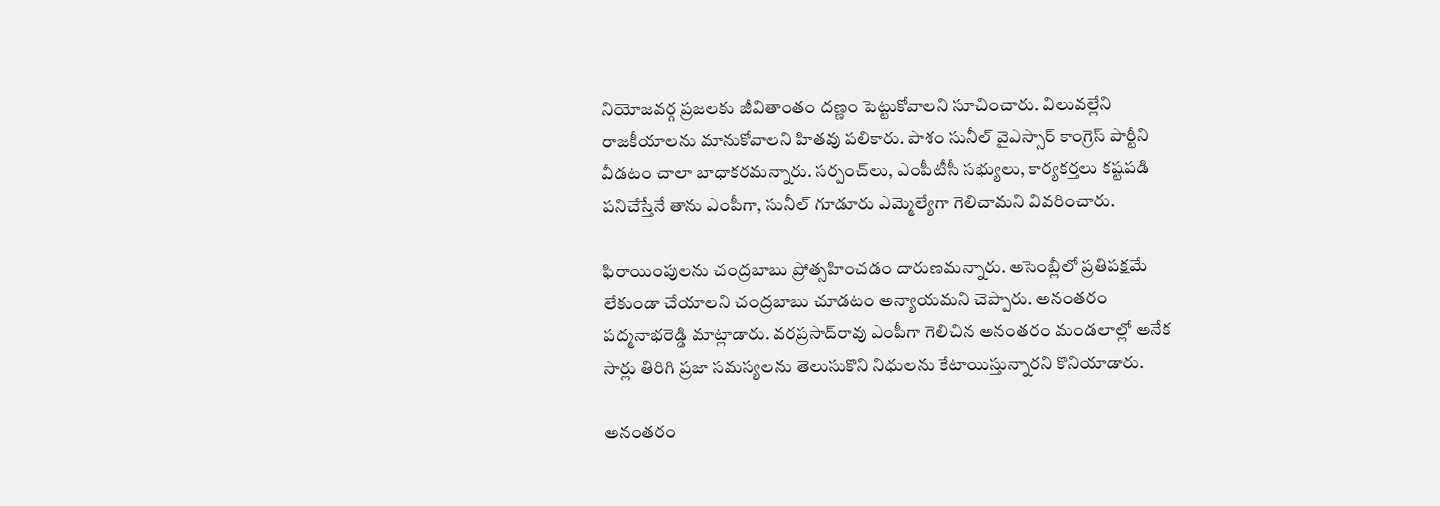నియోజవర్గ ప్రజలకు జీవితాంతం దణ్ణం పెట్టుకోవాలని సూచించారు. విలువల్లేని రాజకీయాలను మానుకోవాలని హితవు పలికారు. పాశం సునీల్ వైఎస్సార్ కాంగ్రెస్ పార్టీని వీడటం చాలా బాధాకరమన్నారు. సర్పంచ్‌లు, ఎంపీటీసీ సభ్యులు, కార్యకర్తలు కష్టపడి పనిచేస్తేనే తాను ఎంపీగా, సునీల్ గూడూరు ఎమ్మెల్యేగా గెలిచామని వివరించారు.

ఫిరాయింపులను చంద్రబాబు ప్రోత్సహించడం దారుణమన్నారు. అసెంబ్లీలో ప్రతిపక్షమే లేకుండా చేయాలని చంద్రబాబు చూడటం అన్యాయమని చెప్పారు. అనంతరం పద్మనాభరెడ్డి మాట్లాడారు. వరప్రసాద్‌రావు ఎంపీగా గెలిచిన అనంతరం మండలాల్లో అనేక సార్లు తిరిగి ప్రజా సమస్యలను తెలుసుకొని నిధులను కేటాయిస్తున్నారని కొనియాడారు.

అనంతరం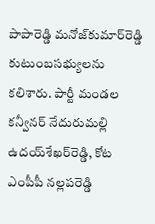పాపారెడ్డి మనోజ్‌కుమార్‌రెడ్డి కుటుంబసభ్యులను కలిశారు. పార్టీ మండల కన్వీనర్ నేదురుమల్లి ఉదయ్‌శేఖర్‌రెడ్డి, కోట ఎంపీపీ నల్లపరెడ్డి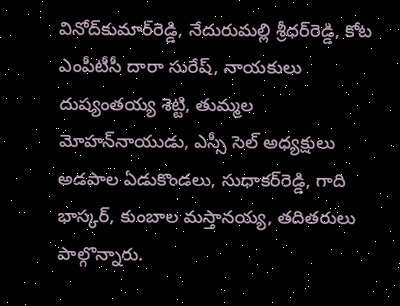వినోద్‌కుమార్‌రెడ్డి, నేదురుమల్లి శ్రీధర్‌రెడ్డి, కోట ఎంపీటీసీ దారా సురేష్, నాయకులు దుష్యంతయ్య శెట్టి, తుమ్మల మోహన్‌నాయుడు, ఎస్సీ సెల్ అధ్యక్షులు అడపాల ఏడుకొండలు, సుధాకర్‌రెడ్డి, గాది భాస్కర్, కుంబాల మస్తానయ్య, తదితరులు పాల్గొన్నారు.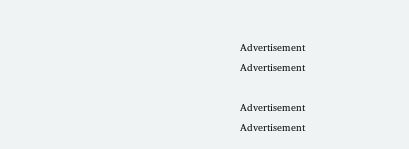Advertisement
Advertisement

Advertisement
Advertisement